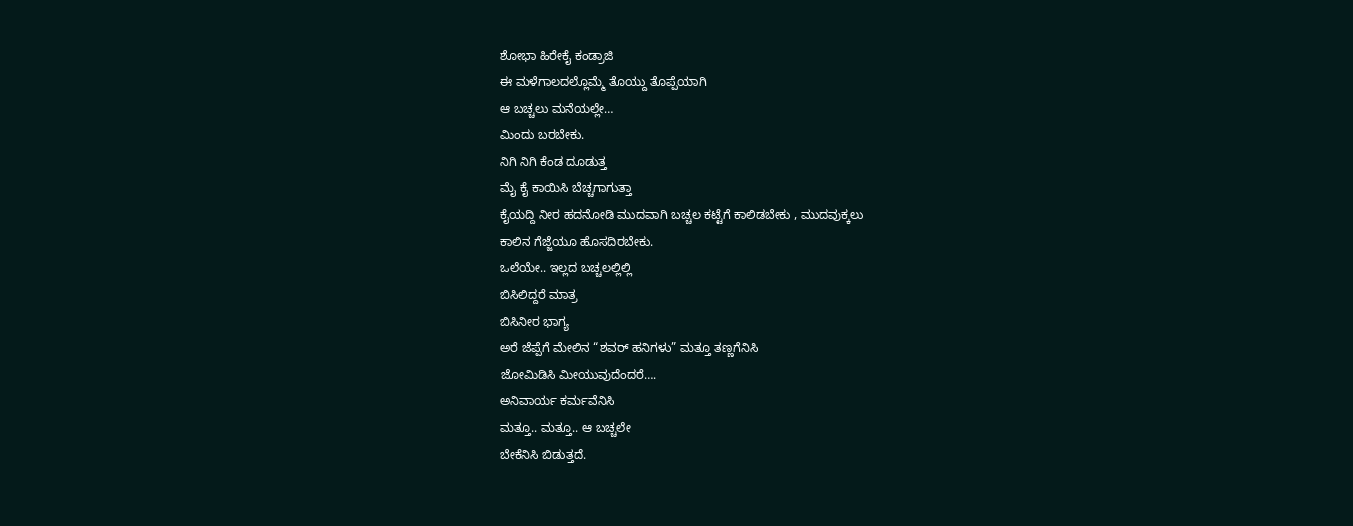ಶೋಭಾ ಹಿರೇಕೈ ಕಂಡ್ರಾಜಿ
ಈ ಮಳೆಗಾಲದಲ್ಲೊಮ್ಮೆ ತೊಯ್ದು ತೊಪ್ಪೆಯಾಗಿ
ಆ ಬಚ್ಚಲು ಮನೆಯಲ್ಲೇ…
ಮಿಂದು ಬರಬೇಕು.
ನಿಗಿ ನಿಗಿ ಕೆಂಡ ದೂಡುತ್ತ
ಮೈ ಕೈ ಕಾಯಿಸಿ ಬೆಚ್ಚಗಾಗುತ್ತಾ
ಕೈಯದ್ದಿ ನೀರ ಹದನೋಡಿ ಮುದವಾಗಿ ಬಚ್ಚಲ ಕಟ್ಟೆಗೆ ಕಾಲಿಡಬೇಕು , ಮುದವುಕ್ಕಲು
ಕಾಲಿನ ಗೆಜ್ಜೆಯೂ ಹೊಸದಿರಬೇಕು.
ಒಲೆಯೇ.. ಇಲ್ಲದ ಬಚ್ಚಲಲ್ಲಿಲ್ಲಿ
ಬಿಸಿಲಿದ್ದರೆ ಮಾತ್ರ
ಬಿಸಿನೀರ ಭಾಗ್ಯ
ಅರೆ ಜೆಪ್ಪೆಗೆ ಮೇಲಿನ “ಶವರ್ ಹನಿಗಳು” ಮತ್ತೂ ತಣ್ಣಗೆನಿಸಿ
ಜೋಮಿಡಿಸಿ ಮೀಯುವುದೆಂದರೆ….
ಅನಿವಾರ್ಯ ಕರ್ಮವೆನಿಸಿ
ಮತ್ತೂ.. ಮತ್ತೂ.. ಆ ಬಚ್ಚಲೇ
ಬೇಕೆನಿಸಿ ಬಿಡುತ್ತದೆ.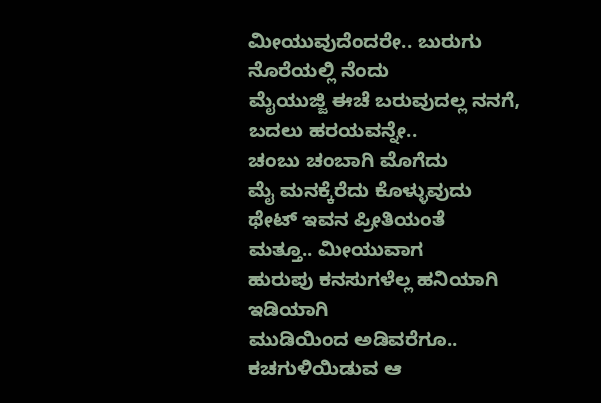ಮೀಯುವುದೆಂದರೇ.. ಬುರುಗು ನೊರೆಯಲ್ಲಿ ನೆಂದು
ಮೈಯುಜ್ಜಿ ಈಚೆ ಬರುವುದಲ್ಲ ನನಗೆ, ಬದಲು ಹರಯವನ್ನೇ..
ಚಂಬು ಚಂಬಾಗಿ ಮೊಗೆದು
ಮೈ ಮನಕ್ಕೆರೆದು ಕೊಳ್ಳುವುದು
ಥೇಟ್ ಇವನ ಪ್ರೀತಿಯಂತೆ
ಮತ್ತೂ.. ಮೀಯುವಾಗ
ಹುರುಪು ಕನಸುಗಳೆಲ್ಲ ಹನಿಯಾಗಿ ಇಡಿಯಾಗಿ
ಮುಡಿಯಿಂದ ಅಡಿವರೆಗೂ..
ಕಚಗುಳಿಯಿಡುವ ಆ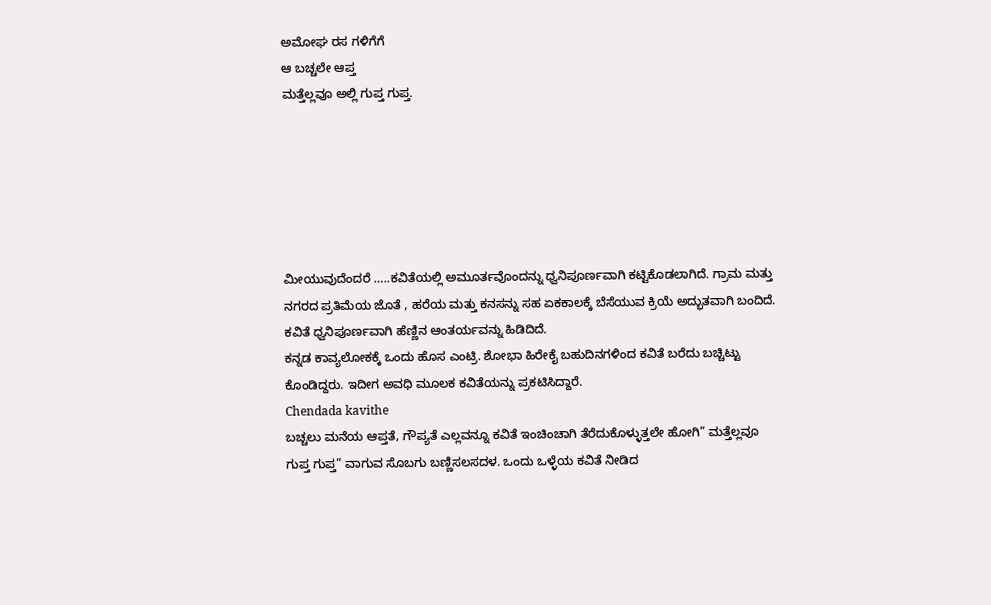ಅಮೋಘ ರಸ ಗಳಿಗೆಗೆ
ಆ ಬಚ್ಚಲೇ ಆಪ್ತ
ಮತ್ತೆಲ್ಲವೂ ಅಲ್ಲಿ ಗುಪ್ತ ಗುಪ್ತ.






ಮೀಯುವುದೆಂದರೆ …..ಕವಿತೆಯಲ್ಲಿ ಅಮೂರ್ತವೊಂದನ್ನು ಧ್ವನಿಪೂರ್ಣವಾಗಿ ಕಟ್ಟಿಕೊಡಲಾಗಿದೆ. ಗ್ರಾಮ ಮತ್ತು ನಗರದ ಪ್ರತಿಮೆಯ ಜೊತೆ , ಹರೆಯ ಮತ್ತು ಕನಸನ್ನು ಸಹ ಏಕಕಾಲಕ್ಕೆ ಬೆಸೆಯುವ ಕ್ರಿಯೆ ಅದ್ಭುತವಾಗಿ ಬಂದಿದೆ.
ಕವಿತೆ ಧ್ವನಿಪೂರ್ಣವಾಗಿ ಹೆಣ್ಣಿನ ಆಂತರ್ಯವನ್ನು ಹಿಡಿದಿದೆ.
ಕನ್ನಡ ಕಾವ್ಯಲೋಕಕ್ಕೆ ಒಂದು ಹೊಸ ಎಂಟ್ರಿ. ಶೋಭಾ ಹಿರೇಕೈ ಬಹುದಿನಗಳಿಂದ ಕವಿತೆ ಬರೆದು ಬಚ್ಚಿಟ್ಟು ಕೊಂಡಿದ್ದರು. ಇದೀಗ ಅವಧಿ ಮೂಲಕ ಕವಿತೆಯನ್ನು ಪ್ರಕಟಿಸಿದ್ದಾರೆ.
Chendada kavithe
ಬಚ್ಚಲು ಮನೆಯ ಆಪ್ತತೆ, ಗೌಪ್ಯತೆ ಎಲ್ಲವನ್ನೂ ಕವಿತೆ ಇಂಚಿಂಚಾಗಿ ತೆರೆದುಕೊಳ್ಳುತ್ತಲೇ ಹೋಗಿ” ಮತ್ತೆಲ್ಲವೂ ಗುಪ್ತ ಗುಪ್ತ” ವಾಗುವ ಸೊಬಗು ಬಣ್ಣಿಸಲಸದಳ. ಒಂದು ಒಳ್ಳೆಯ ಕವಿತೆ ನೀಡಿದ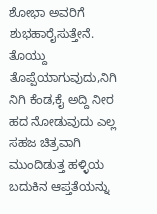ಶೋಭಾ ಅವರಿಗೆ ಶುಭಹಾರೈಸುತ್ತೇನೆ.
ತೊಯ್ದು ತೊಪ್ಪೆಯಾಗುವುದು,ನಿಗಿ ನಿಗಿ ಕೆಂಡ,ಕೈ ಅದ್ದಿ ನೀರ ಹದ ನೋಡುವುದು ಎಲ್ಲ ಸಹಜ ಚಿತ್ರವಾಗಿ ಮುಂದಿಡುತ್ತ ಹಳ್ಳಿಯ ಬದುಕಿನ ಆಪ್ತತೆಯನ್ನು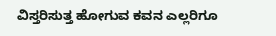ವಿಸ್ತರಿಸುತ್ತ ಹೋಗುವ ಕವನ ಎಲ್ಲರಿಗೂ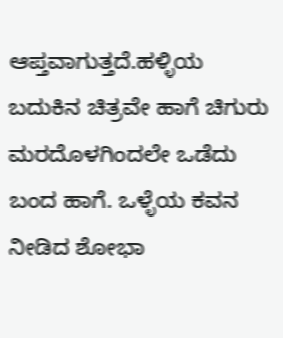ಆಪ್ತವಾಗುತ್ತದೆ.ಹಳ್ಳಿಯ ಬದುಕಿನ ಚಿತ್ರವೇ ಹಾಗೆ ಚಿಗುರು ಮರದೊಳಗಿಂದಲೇ ಒಡೆದು ಬಂದ ಹಾಗೆ. ಒಳ್ಳೆಯ ಕವನ ನೀಡಿದ ಶೋಭಾ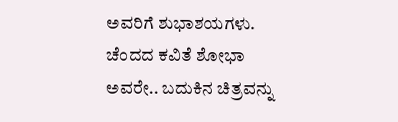ಅವರಿಗೆ ಶುಭಾಶಯಗಳು.
ಚೆಂದದ ಕವಿತೆ ಶೋಭಾ ಅವರೇ.. ಬದುಕಿನ ಚಿತ್ರವನ್ನು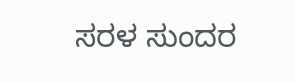ಸರಳ ಸುಂದರ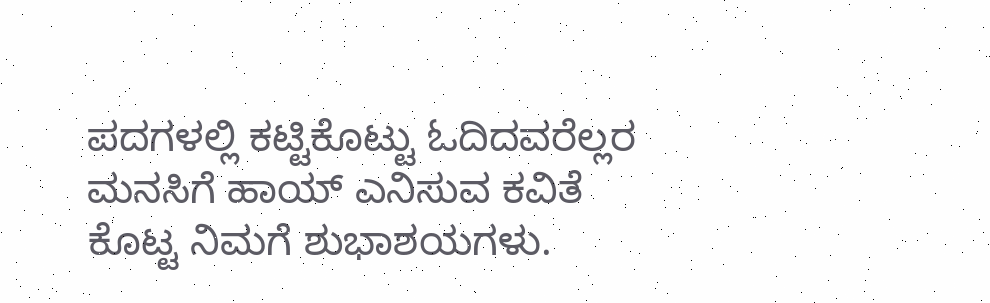ಪದಗಳಲ್ಲಿ ಕಟ್ಟಿಕೊಟ್ಟು ಓದಿದವರೆಲ್ಲರ ಮನಸಿಗೆ ಹಾಯ್ ಎನಿಸುವ ಕವಿತೆ ಕೊಟ್ಟ ನಿಮಗೆ ಶುಭಾಶಯಗಳು.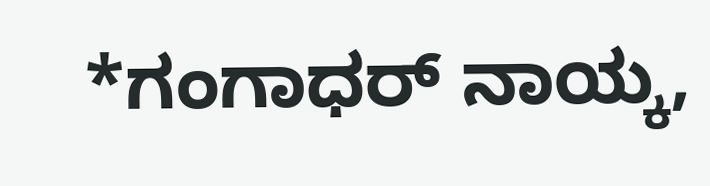*ಗಂಗಾಧರ್ ನಾಯ್ಕ,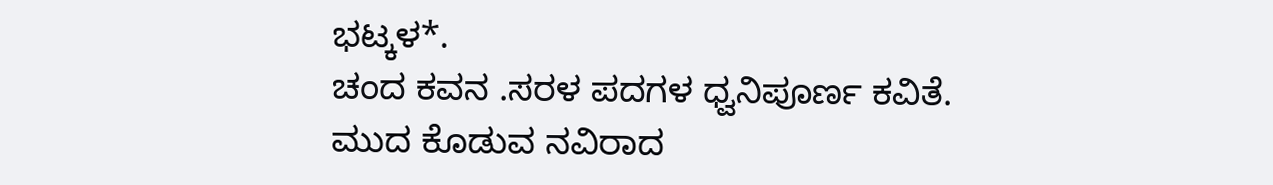ಭಟ್ಕಳ*.
ಚಂದ ಕವನ .ಸರಳ ಪದಗಳ ಧ್ವನಿಪೂರ್ಣ ಕವಿತೆ.
ಮುದ ಕೊಡುವ ನವಿರಾದ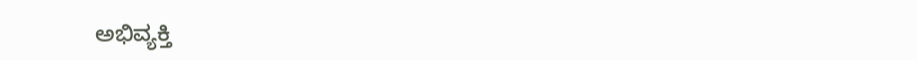ಅಭಿವ್ಯಕ್ತಿ